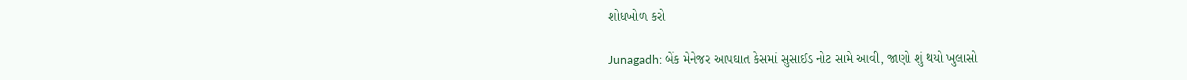શોધખોળ કરો

Junagadh: બેંક મેનેજર આપઘાત કેસમાં સુસાઈડ નોટ સામે આવી, જાણો શું થયો ખુલાસો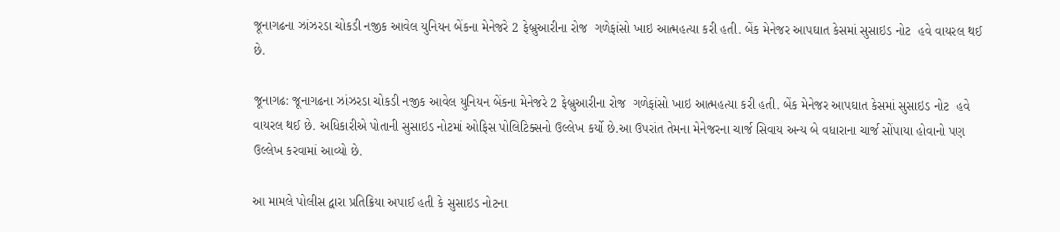જૂનાગઢના ઝાંઝરડા ચોકડી નજીક આવેલ યુનિયન બેંકના મેનેજરે 2 ફેબ્રુઆરીના રોજ  ગળેફાંસો ખાઇ આત્મહત્યા કરી હતી. બેંક મેનેજર આપઘાત કેસમાં સુસાઇડ નોટ  હવે વાયરલ થઈ છે.

જૂનાગઢ: જૂનાગઢના ઝાંઝરડા ચોકડી નજીક આવેલ યુનિયન બેંકના મેનેજરે 2 ફેબ્રુઆરીના રોજ  ગળેફાંસો ખાઇ આત્મહત્યા કરી હતી. બેંક મેનેજર આપઘાત કેસમાં સુસાઇડ નોટ  હવે વાયરલ થઈ છે. અધિકારીએ પોતાની સુસાઇડ નોટમાં ઓફિસ પોલિટિક્સનો ઉલ્લેખ કર્યો છે.આ ઉપરાંત તેમના મેનેજરના ચાર્જ સિવાય અન્ય બે વધારાના ચાર્જ સોંપાયા હોવાનો પણ ઉલ્લેખ કરવામાં આવ્યો છે.

આ મામલે પોલીસ દ્વારા પ્રતિક્રિયા અપાઈ હતી કે સુસાઇડ નોટના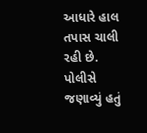આધારે હાલ તપાસ ચાલી રહી છે. પોલીસે જણાવ્યું હતું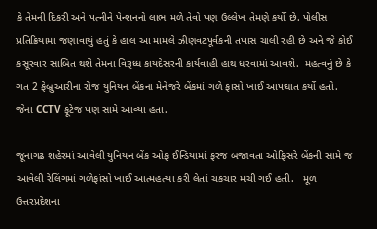કે તેમની દિકરી અને પત્નીને પેન્શનનો લાભ મળે તેવો પણ ઉલ્લેખ તેમણે કર્યો છે. પોલીસ પ્રતિક્રિયામા જણાવાયું હતું કે હાલ આ મામલે ઝીણવટપૂર્વકની તપાસ ચાલી રહી છે અને જે કોઈ કસૂરવાર સાબિત થશે તેમના વિરૂધ્ધ કાયદેસરની કાર્યવાહી હાથ ધરવામાં આવશે.  મહત્વનું છે કે ગત 2 ફેબ્રુઆરીના રોજ યુનિયન બેંકના મેનેજરે બેંકમાં ગળે ફાસો ખાઈ આપઘાત કર્યો હતો. જેના CCTV ફૂટેજ પણ સામે આવ્યા હતા.

જૂનાગઢ શહેરમાં આવેલી યુનિયન બેંક ઓફ ઈન્ડિયામાં ફરજ બજાવતા ઓફિસરે બેંકની સામે જ આવેલી રેલિંગમાં ગળેફાંસો ખાઈ આત્મહત્યા કરી લેતાં ચકચાર મચી ગઈ હતી.   મૂળ ઉત્તરપ્રદેશના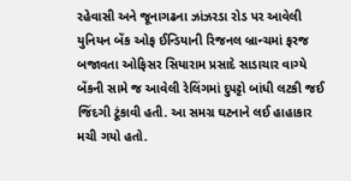રહેવાસી અને જૂનાગઢના ઝાંઝરડા રોડ પર આવેલી યુનિયન બેંક ઓફ ઈન્ડિયાની રિજનલ બ્રાન્ચમાં ફરજ બજાવતા ઓફિસર સિયારામ પ્રસાદે સાડાચાર વાગ્યે બેંકની સામે જ આવેલી રેલિંગમાં દુપટ્ટો બાંધી લટકી જઈ જિંદગી ટૂંકાવી હતી. આ સમગ્ર ઘટનાને લઈ હાહાકાર મચી ગયો હતો.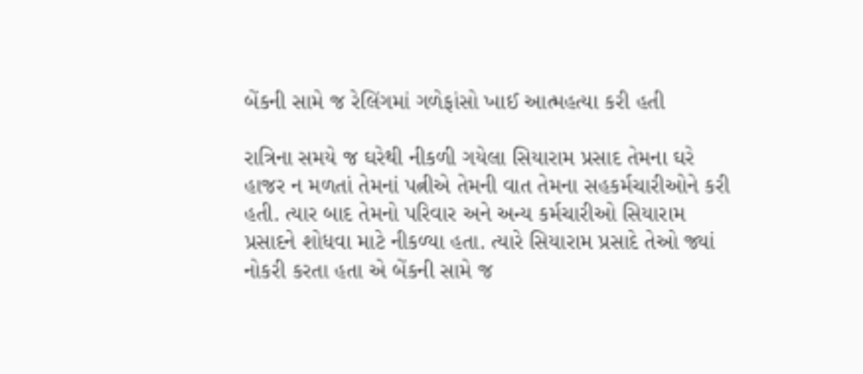બેંકની સામે જ રેલિંગમાં ગળેફાંસો ખાઈ આત્મહત્યા કરી હતી

રાત્રિના સમયે જ ઘરેથી નીકળી ગયેલા સિયારામ પ્રસાદ તેમના ઘરે હાજર ન મળતાં તેમનાં પત્નીએ તેમની વાત તેમના સહકર્મચારીઓને કરી હતી. ત્યાર બાદ તેમનો પરિવાર અને અન્ય કર્મચારીઓ સિયારામ પ્રસાદને શોધવા માટે નીકળ્યા હતા. ત્યારે સિયારામ પ્રસાદે તેઓ જ્યાં નોકરી કરતા હતા એ બેંકની સામે જ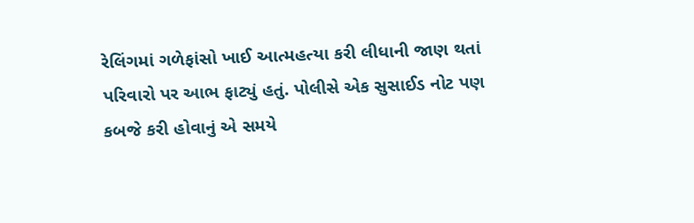રેલિંગમાં ગળેફાંસો ખાઈ આત્મહત્યા કરી લીધાની જાણ થતાં પરિવારો પર આભ ફાટ્યું હતું. પોલીસે એક સુસાઈડ નોટ પણ કબજે કરી હોવાનું એ સમયે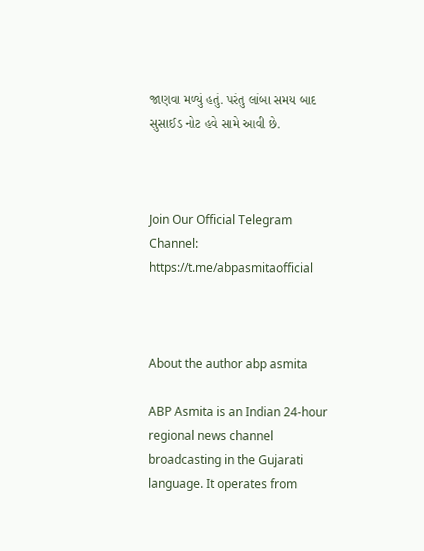જાણવા મળ્યું હતું. પરંતુ લાંબા સમય બાદ સુસાઈડ નોટ હવે સામે આવી છે.



Join Our Official Telegram Channel:
https://t.me/abpasmitaofficial



About the author abp asmita

ABP Asmita is an Indian 24-hour regional news channel broadcasting in the Gujarati language. It operates from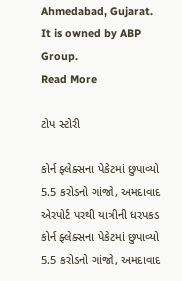Ahmedabad, Gujarat. It is owned by ABP Group.
Read More

ટોપ સ્ટોરી

કોર્ન ફ્લેક્સના પેકેટમાં છુપાવ્યો 5.5 કરોડનો ગાંજો, અમદાવાદ એરપોર્ટ પરથી યાત્રીની ધરપકડ
કોર્ન ફ્લેક્સના પેકેટમાં છુપાવ્યો 5.5 કરોડનો ગાંજો, અમદાવાદ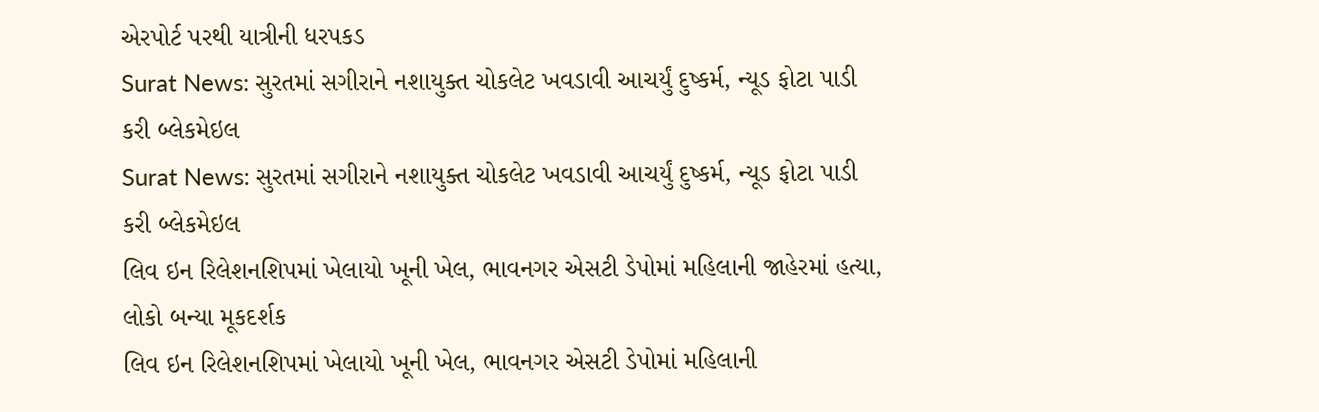એરપોર્ટ પરથી યાત્રીની ધરપકડ
Surat News: સુરતમાં સગીરાને નશાયુક્ત ચોકલેટ ખવડાવી આચર્યું દુષ્કર્મ, ન્યૂડ ફોટા પાડી કરી બ્લેકમેઇલ
Surat News: સુરતમાં સગીરાને નશાયુક્ત ચોકલેટ ખવડાવી આચર્યું દુષ્કર્મ, ન્યૂડ ફોટા પાડી કરી બ્લેકમેઇલ
લિવ ઇન રિલેશનશિપમાં ખેલાયો ખૂની ખેલ, ભાવનગર એસટી ડેપોમાં મહિલાની જાહેરમાં હત્યા, લોકો બન્યા મૂકદર્શક
લિવ ઇન રિલેશનશિપમાં ખેલાયો ખૂની ખેલ, ભાવનગર એસટી ડેપોમાં મહિલાની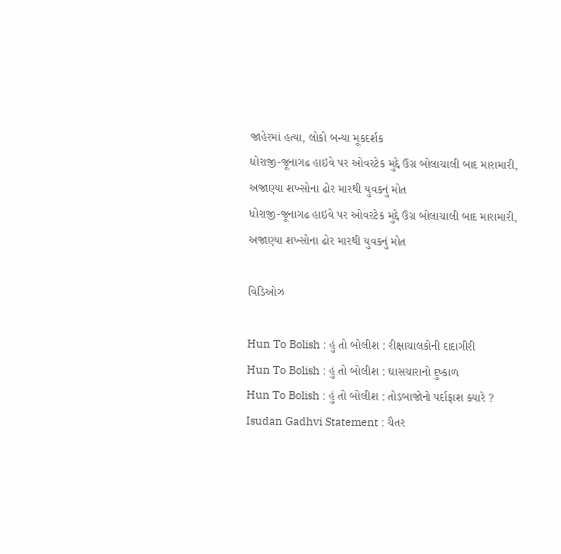જાહેરમાં હત્યા, લોકો બન્યા મૂકદર્શક
ધોરાજી-જૂનાગઢ હાઇવે પર ઓવરટેક મુદ્દે ઉગ્ર બોલાચાલી બાદ મારામારી, અજાણ્યા શખ્સોના ઢોર મારથી યુવકનું મોત
ધોરાજી-જૂનાગઢ હાઇવે પર ઓવરટેક મુદ્દે ઉગ્ર બોલાચાલી બાદ મારામારી, અજાણ્યા શખ્સોના ઢોર મારથી યુવકનું મોત

વિડિઓઝ

Hun To Bolish : હું તો બોલીશ : રીક્ષાચાલકોની દાદાગીરી
Hun To Bolish : હું તો બોલીશ : ઘાસચારાનો દુષ્કાળ
Hun To Bolish : હું તો બોલીશ : તોડબાજોનો પર્દાફાશ ક્યારે ?
Isudan Gadhvi Statement : ચૈતર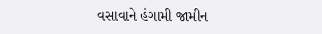વસાવાને હંગામી જામીન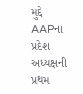મુદ્દે AAPના પ્રદેશ અધ્યક્ષની પ્રથમ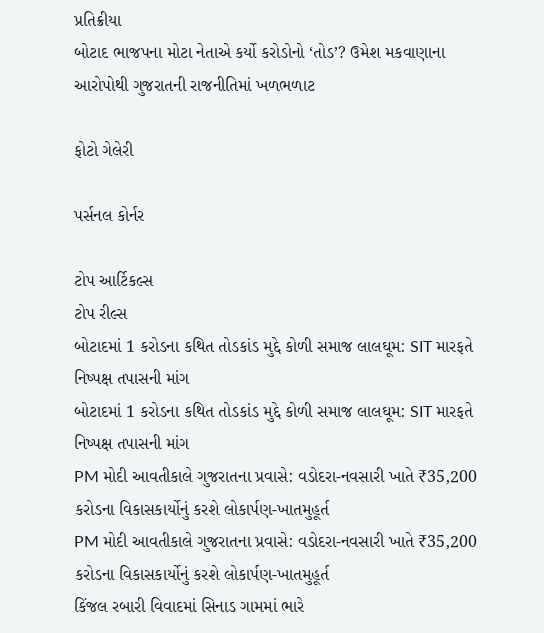પ્રતિક્રીયા
બોટાદ ભાજપના મોટા નેતાએ કર્યો કરોડોનો ‘તોડ’? ઉમેશ મકવાણાના આરોપોથી ગુજરાતની રાજનીતિમાં ખળભળાટ

ફોટો ગેલેરી

પર્સનલ કોર્નર

ટોપ આર્ટિકલ્સ
ટોપ રીલ્સ
બોટાદમાં 1 કરોડના કથિત તોડકાંડ મુદ્દે કોળી સમાજ લાલઘૂમ: SIT મારફતે નિષ્પક્ષ તપાસની માંગ
બોટાદમાં 1 કરોડના કથિત તોડકાંડ મુદ્દે કોળી સમાજ લાલઘૂમ: SIT મારફતે નિષ્પક્ષ તપાસની માંગ
PM મોદી આવતીકાલે ગુજરાતના પ્રવાસે: વડોદરા-નવસારી ખાતે ₹35,200 કરોડના વિકાસકાર્યોનું કરશે લોકાર્પણ-ખાતમુહૂર્ત
PM મોદી આવતીકાલે ગુજરાતના પ્રવાસે: વડોદરા-નવસારી ખાતે ₹35,200 કરોડના વિકાસકાર્યોનું કરશે લોકાર્પણ-ખાતમુહૂર્ત
કિંજલ રબારી વિવાદમાં સિનાડ ગામમાં ભારે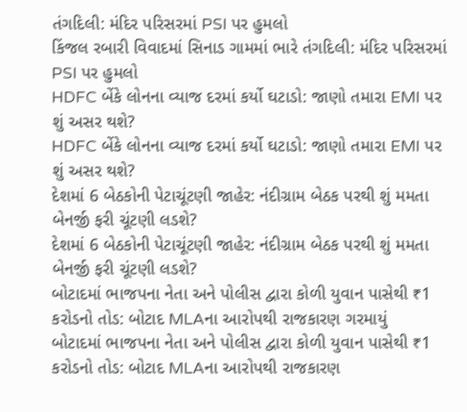તંગદિલી: મંદિર પરિસરમાં PSI પર હુમલો
કિંજલ રબારી વિવાદમાં સિનાડ ગામમાં ભારે તંગદિલી: મંદિર પરિસરમાં PSI પર હુમલો
HDFC બેંકે લોનના વ્યાજ દરમાં કર્યો ઘટાડો: જાણો તમારા EMI પર શું અસર થશે?
HDFC બેંકે લોનના વ્યાજ દરમાં કર્યો ઘટાડો: જાણો તમારા EMI પર શું અસર થશે?
દેશમાં 6 બેઠકોની પેટાચૂંટણી જાહેર: નંદીગ્રામ બેઠક પરથી શું મમતા બેનર્જી ફરી ચૂંટણી લડશે?
દેશમાં 6 બેઠકોની પેટાચૂંટણી જાહેર: નંદીગ્રામ બેઠક પરથી શું મમતા બેનર્જી ફરી ચૂંટણી લડશે?
બોટાદમાં ભાજપના નેતા અને પોલીસ દ્વારા કોળી યુવાન પાસેથી ₹1 કરોડનો તોડ: બોટાદ MLAના આરોપથી રાજકારણ ગરમાયું
બોટાદમાં ભાજપના નેતા અને પોલીસ દ્વારા કોળી યુવાન પાસેથી ₹1 કરોડનો તોડ: બોટાદ MLAના આરોપથી રાજકારણ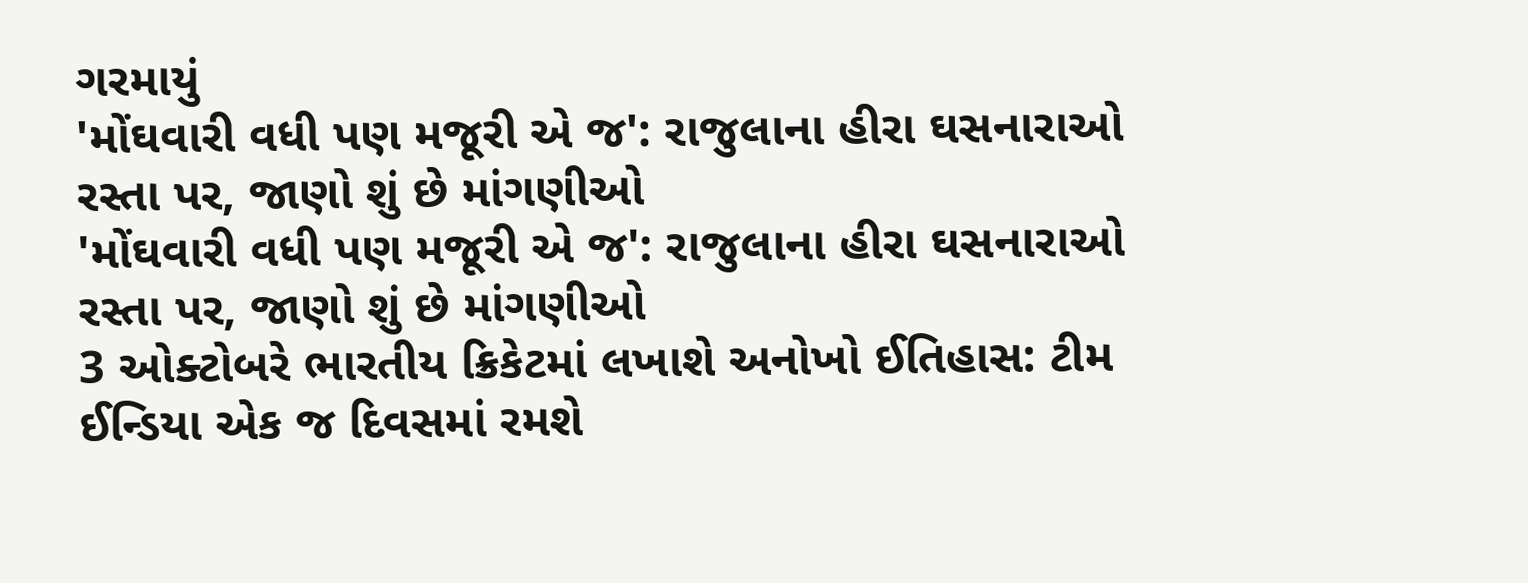ગરમાયું
'મોંઘવારી વધી પણ મજૂરી એ જ': રાજુલાના હીરા ઘસનારાઓ રસ્તા પર, જાણો શું છે માંગણીઓ
'મોંઘવારી વધી પણ મજૂરી એ જ': રાજુલાના હીરા ઘસનારાઓ રસ્તા પર, જાણો શું છે માંગણીઓ
3 ઓક્ટોબરે ભારતીય ક્રિકેટમાં લખાશે અનોખો ઈતિહાસ: ટીમ ઈન્ડિયા એક જ દિવસમાં રમશે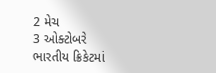2 મેચ
3 ઓક્ટોબરે ભારતીય ક્રિકેટમાં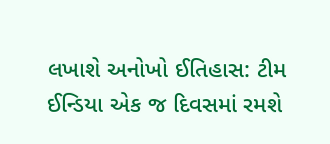લખાશે અનોખો ઈતિહાસ: ટીમ ઈન્ડિયા એક જ દિવસમાં રમશે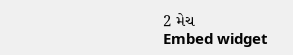2 મેચ
Embed widget